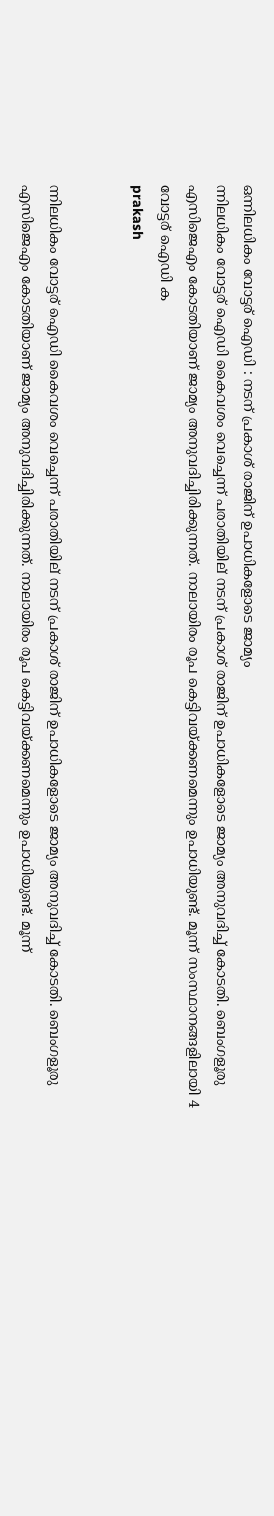ഒന്നിലധികം വോട്ടര് ഐഡി : നടന് പ്രകാശ് രാജിന് ഉപാധികളോടെ ജാമ്യം
ന്നിലധികം വോട്ടര് ഐഡി കൈവശം വെച്ചെന്ന് പരാതിയില് നടന് പ്രകാശ് രാജിന് ഉപാധികളോടെ ജാമ്യം അനുവദിച്ച് കോടതി. ബെംഗളൂരു എസിജെഎം കോടതിയാണ് ജാമ്യം അനുവദിച്ചിരിക്കുന്നത്. നാലായിരം രൂപ കെട്ടിവയ്ക്കണമെന്നും ഉപാധിയുണ്ട്. മൂന്ന് സംസ്ഥാനങ്ങളിലായി 4 വോട്ടര് ഐഡി ക
prakash


ന്നിലധികം വോട്ടര് ഐഡി കൈവശം വെച്ചെന്ന് പരാതിയില് നടന് പ്രകാശ് രാജിന് ഉപാധികളോടെ ജാമ്യം അനുവദിച്ച് കോടതി. ബെംഗളൂരു എസിജെഎം കോടതിയാണ് ജാമ്യം അനുവദിച്ചിരിക്കുന്നത്. നാലായിരം രൂപ കെട്ടിവയ്ക്കണമെന്നും ഉപാധിയുണ്ട്. മൂന്ന്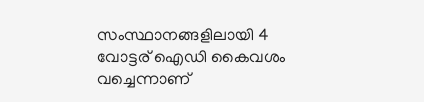സംസ്ഥാനങ്ങളിലായി 4 വോട്ടര് ഐഡി കൈവശം വച്ചെന്നാണ്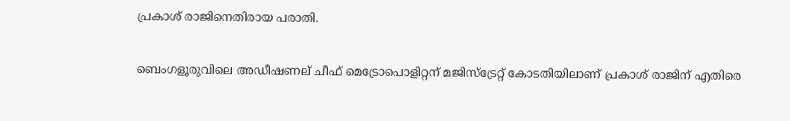പ്രകാശ് രാജിനെതിരായ പരാതി.

ബെംഗളൂരുവിലെ അഡീഷണല് ചീഫ് മെട്രോപൊളിറ്റന് മജിസ്ട്രേറ്റ് കോടതിയിലാണ് പ്രകാശ് രാജിന് എതിരെ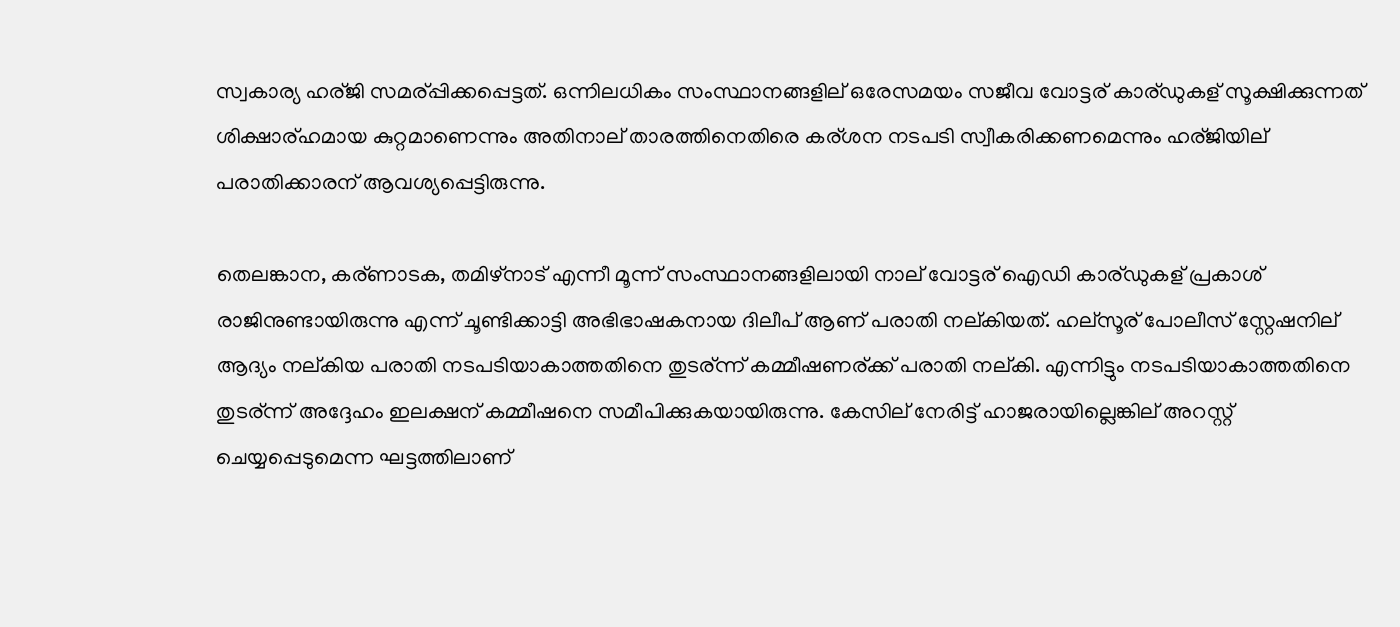സ്വകാര്യ ഹര്ജി സമര്പ്പിക്കപ്പെട്ടത്. ഒന്നിലധികം സംസ്ഥാനങ്ങളില് ഒരേസമയം സജീവ വോട്ടര് കാര്ഡുകള് സൂക്ഷിക്കുന്നത് ശിക്ഷാര്ഹമായ കുറ്റമാണെന്നും അതിനാല് താരത്തിനെതിരെ കര്ശന നടപടി സ്വീകരിക്കണമെന്നും ഹര്ജിയില് പരാതിക്കാരന് ആവശ്യപ്പെട്ടിരുന്നു.

തെലങ്കാന, കര്ണാടക, തമിഴ്നാട് എന്നീ മൂന്ന് സംസ്ഥാനങ്ങളിലായി നാല് വോട്ടര് ഐഡി കാര്ഡുകള് പ്രകാശ് രാജിനുണ്ടായിരുന്നു എന്ന് ചൂണ്ടിക്കാട്ടി അഭിഭാഷകനായ ദിലീപ് ആണ് പരാതി നല്കിയത്. ഹല്സൂര് പോലീസ് സ്റ്റേഷനില് ആദ്യം നല്കിയ പരാതി നടപടിയാകാത്തതിനെ തുടര്ന്ന് കമ്മീഷണര്ക്ക് പരാതി നല്കി. എന്നിട്ടും നടപടിയാകാത്തതിനെ തുടര്ന്ന് അദ്ദേഹം ഇലക്ഷന് കമ്മീഷനെ സമീപിക്കുകയായിരുന്നു. കേസില് നേരിട്ട് ഹാജരായില്ലെങ്കില് അറസ്റ്റ് ചെയ്യപ്പെടുമെന്ന ഘട്ടത്തിലാണ്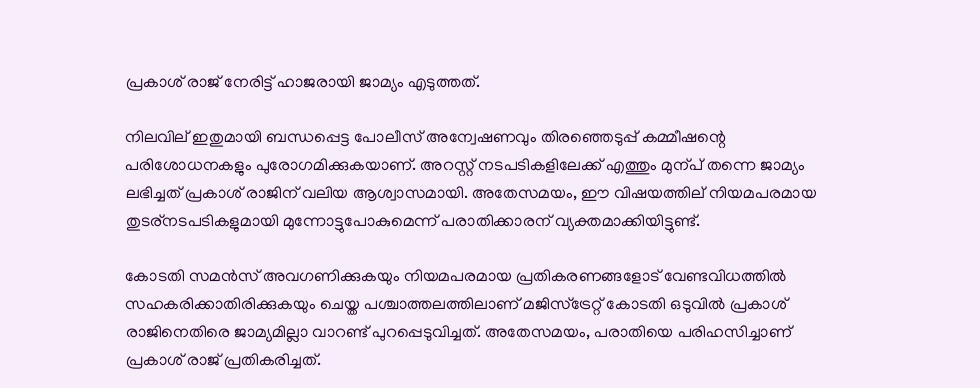പ്രകാശ് രാജ് നേരിട്ട് ഹാജരായി ജാമ്യം എടുത്തത്.

നിലവില് ഇതുമായി ബന്ധപ്പെട്ട പോലീസ് അന്വേഷണവും തിരഞ്ഞെടുപ്പ് കമ്മീഷന്റെ പരിശോധനകളും പുരോഗമിക്കുകയാണ്. അറസ്റ്റ് നടപടികളിലേക്ക് എത്തും മുന്പ് തന്നെ ജാമ്യം ലഭിച്ചത് പ്രകാശ് രാജിന് വലിയ ആശ്വാസമായി. അതേസമയം, ഈ വിഷയത്തില് നിയമപരമായ തുടര്നടപടികളുമായി മുന്നോട്ടുപോകുമെന്ന് പരാതിക്കാരന് വ്യക്തമാക്കിയിട്ടുണ്ട്.

കോടതി സമന്‍സ് അവഗണിക്കുകയും നിയമപരമായ പ്രതികരണങ്ങളോട് വേണ്ടവിധത്തില്‍ സഹകരിക്കാതിരിക്കുകയും ചെയ്ത പശ്ചാത്തലത്തിലാണ് മജിസ്ട്രേറ്റ് കോടതി ഒടുവില്‍ പ്രകാശ് രാജിനെതിരെ ജാമ്യമില്ലാ വാറണ്ട് പുറപ്പെടുവിച്ചത്. അതേസമയം, പരാതിയെ പരിഹസിച്ചാണ് പ്രകാശ് രാജ് പ്രതികരിച്ചത്.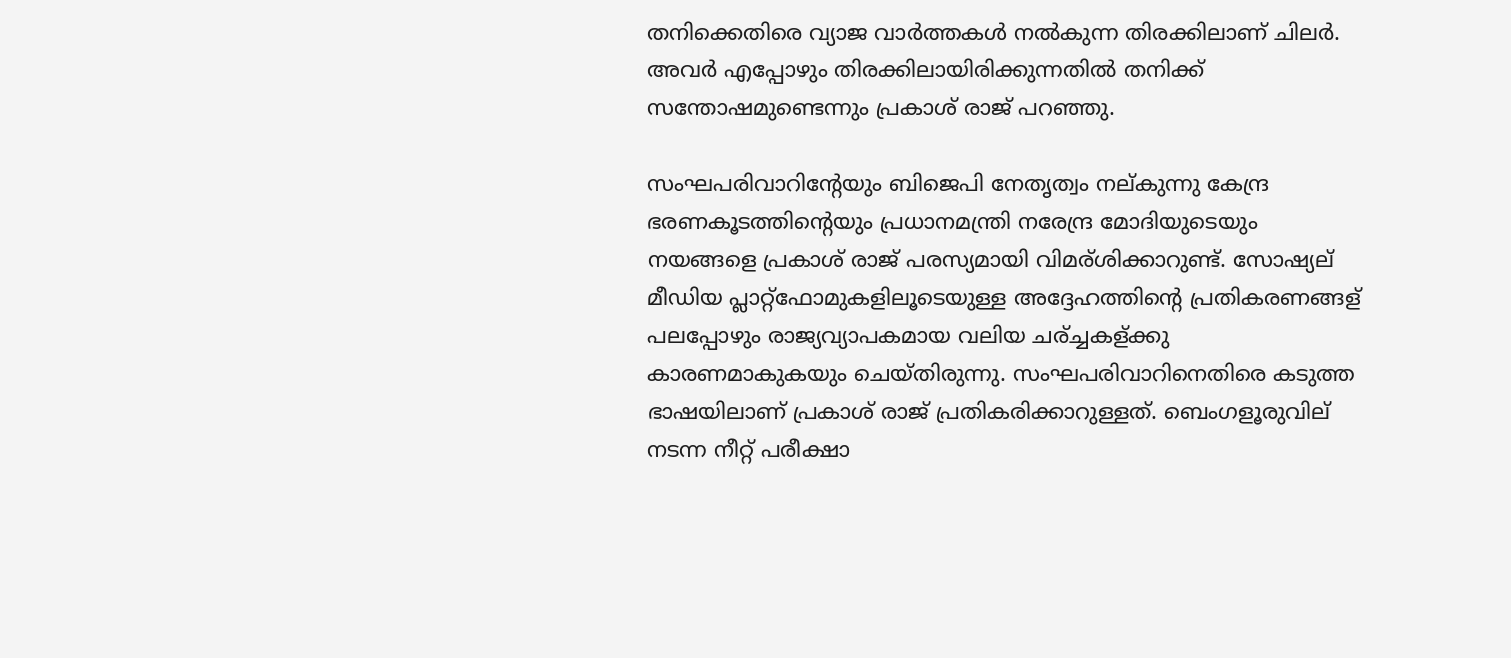തനിക്കെതിരെ വ്യാജ വാര്‍ത്തകള്‍ നല്‍കുന്ന തിരക്കിലാണ് ചിലര്‍. അവര്‍ എപ്പോഴും തിരക്കിലായിരിക്കുന്നതില്‍ തനിക്ക് സന്തോഷമുണ്ടെന്നും പ്രകാശ് രാജ് പറഞ്ഞു.

സംഘപരിവാറിന്റേയും ബിജെപി നേതൃത്വം നല്കുന്നു കേന്ദ്ര ഭരണകൂടത്തിന്റെയും പ്രധാനമന്ത്രി നരേന്ദ്ര മോദിയുടെയും നയങ്ങളെ പ്രകാശ് രാജ് പരസ്യമായി വിമര്ശിക്കാറുണ്ട്. സോഷ്യല് മീഡിയ പ്ലാറ്റ്ഫോമുകളിലൂടെയുള്ള അദ്ദേഹത്തിന്റെ പ്രതികരണങ്ങള് പലപ്പോഴും രാജ്യവ്യാപകമായ വലിയ ചര്ച്ചകള്ക്കു കാരണമാകുകയും ചെയ്തിരുന്നു. സംഘപരിവാറിനെതിരെ കടുത്ത ഭാഷയിലാണ് പ്രകാശ് രാജ് പ്രതികരിക്കാറുള്ളത്. ബെംഗളൂരുവില് നടന്ന നീറ്റ് പരീക്ഷാ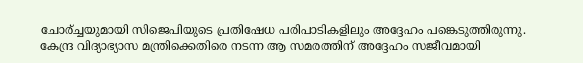ചോര്ച്ചയുമായി സിജെപിയുടെ പ്രതിഷേധ പരിപാടികളിലും അദ്ദേഹം പങ്കെടുത്തിരുന്നു. കേന്ദ്ര വിദ്യാഭ്യാസ മന്ത്രിക്കെതിരെ നടന്ന ആ സമരത്തിന് അദ്ദേഹം സജീവമായി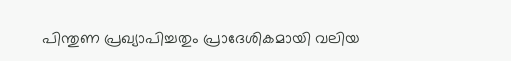പിന്തുണ പ്രഖ്യാപിച്ചതും പ്രാദേശികമായി വലിയ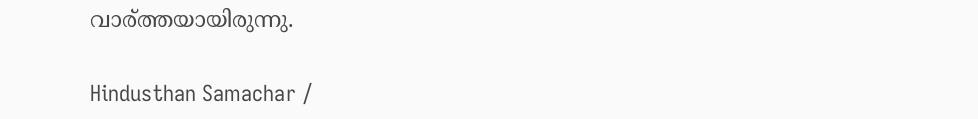വാര്ത്തയായിരുന്നു.

Hindusthan Samachar /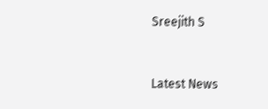Sreejith S


Latest News